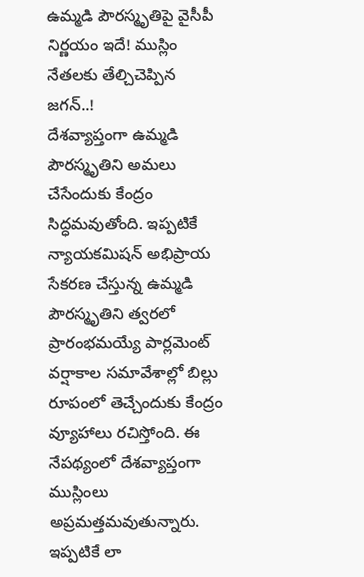ఉమ్మడి పౌరస్మృతిపై వైసీపీ నిర్ణయం ఇదే! ముస్లిం నేతలకు తేల్చిచెప్పిన జగన్..!
దేశవ్యాప్తంగా ఉమ్మడి పౌరస్మృతిని అమలు చేసేందుకు కేంద్రం సిద్ధమవుతోంది. ఇప్పటికే న్యాయకమిషన్ అభిప్రాయ సేకరణ చేస్తున్న ఉమ్మడి పౌరస్మృతిని త్వరలో ప్రారంభమయ్యే పార్లమెంట్ వర్షాకాల సమావేశాల్లో బిల్లు రూపంలో తెచ్చేందుకు కేంద్రం వ్యూహాలు రచిస్తోంది. ఈ నేపథ్యంలో దేశవ్యాప్తంగా ముస్లింలు అప్రమత్తమవుతున్నారు. ఇప్పటికే లా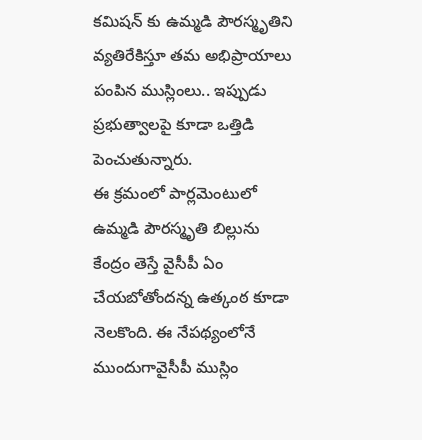కమిషన్ కు ఉమ్మడి పౌరస్మృతిని వ్యతిరేకిస్తూ తమ అభిప్రాయాలు పంపిన ముస్లింలు.. ఇప్పుడు ప్రభుత్వాలపై కూడా ఒత్తిడి పెంచుతున్నారు.
ఈ క్రమంలో పార్లమెంటులో ఉమ్మడి పౌరస్మృతి బిల్లును కేంద్రం తెస్తే వైసీపీ ఏం చేయబోతోందన్న ఉత్కంఠ కూడా నెలకొంది. ఈ నేపథ్యంలోనే ముందుగావైసీపీ ముస్లిం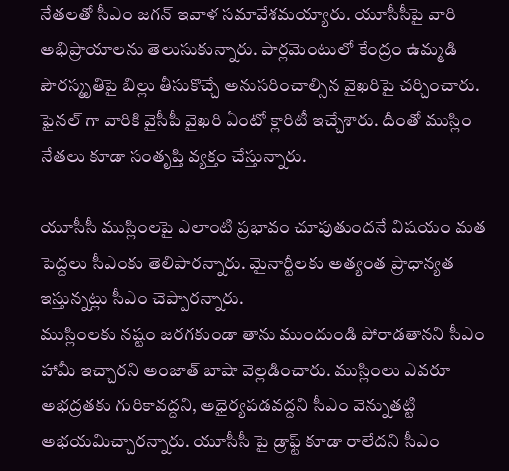నేతలతో సీఎం జగన్ ఇవాళ సమావేశమయ్యారు. యూసీసీపై వారి అభిప్రాయాలను తెలుసుకున్నారు. పార్లమెంటులో కేంద్రం ఉమ్మడి పౌరస్మృతిపై బిల్లు తీసుకొచ్చే అనుసరించాల్సిన వైఖరిపై చర్చించారు. ఫైనల్ గా వారికి వైసీపీ వైఖరి ఏంటో క్లారిటీ ఇచ్చేశారు. దీంతో ముస్లిం నేతలు కూడా సంతృప్తి వ్యక్తం చేస్తున్నారు.

యూసీసీ ముస్లింలపై ఎలాంటి ప్రభావం చూపుతుందనే విషయం మత పెద్దలు సీఎంకు తెలిపారన్నారు. మైనార్టీలకు అత్యంత ప్రాధాన్యత ఇస్తున్నట్లు సీఎం చెప్పారన్నారు.
ముస్లింలకు నష్టం జరగకుండా తాను ముందుండి పోరాడతానని సీఎం హామీ ఇచ్చారని అంజాత్ బాషా వెల్లడించారు. ముస్లింలు ఎవరూ అభద్రతకు గురికావద్దని, అధైర్యపడవద్దని సీఎం వెన్నుతట్టి అభయమిచ్చారన్నారు. యూసీసీ పై డ్రాఫ్ట్ కూడా రాలేదని సీఎం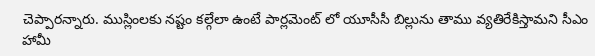చెప్పారన్నారు. ముస్లింలకు నష్టం కల్గేలా ఉంటే పార్లమెంట్ లో యూసీసీ బిల్లును తాము వ్యతిరేకిస్తామని సీఎం హామీ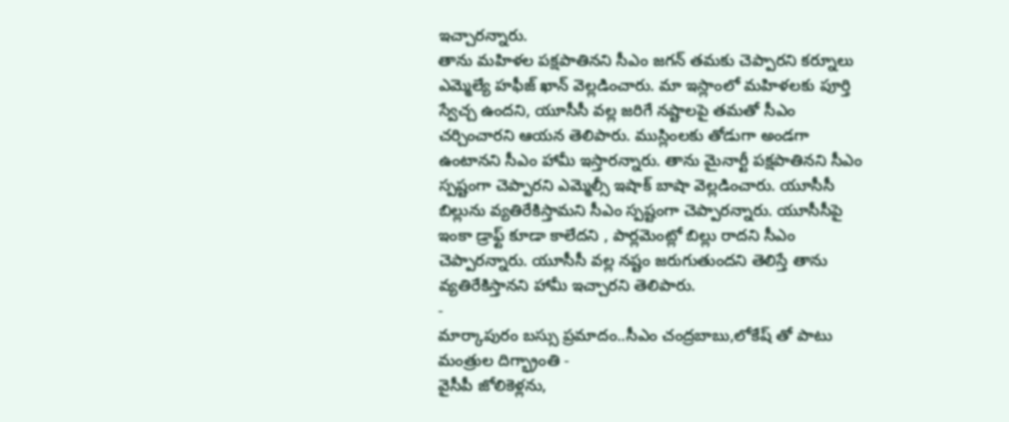ఇచ్చారన్నారు.
తాను మహిళల పక్షపాతినని సీఎం జగన్ తమకు చెప్పారని కర్నూలు ఎమ్మెల్యే హఫీజ్ ఖాన్ వెల్లడించారు. మా ఇస్లాంలో మహిళలకు పూర్తి స్వేచ్చ ఉందని, యూసీసీ వల్ల జరిగే నష్టాలపై తమతో సీఎం చర్చించారని ఆయన తెలిపారు. ముస్లింలకు తోడుగా అండగా ఉంటానని సీఎం హామీ ఇస్తారన్నారు. తాను మైనార్టీ పక్షపాతినని సీఎం స్పష్టంగా చెప్పారని ఎమ్మెల్సీ ఇషాక్ బాషా వెల్లడించారు. యూసీసీ బిల్లును వ్యతిరేకిస్తామని సీఎం స్పష్టంగా చెప్పారన్నారు. యూసీసీపై ఇంకా డ్రాఫ్ట్ కూడా కాలేదని , పార్లమెంట్లో బిల్లు రాదని సీఎం చెప్పారన్నారు. యూసీసీ వల్ల నష్టం జరుగుతుందని తెలిస్తే తాను వ్యతిరేకిస్తానని హామీ ఇచ్చారని తెలిపారు.
-
మార్కాపురం బస్సు ప్రమాదం..సీఎం చంద్రబాబు,లోకేష్ తో పాటు మంత్రుల దిగ్భ్రాంతి -
వైసీపీ జోలికెళ్లను,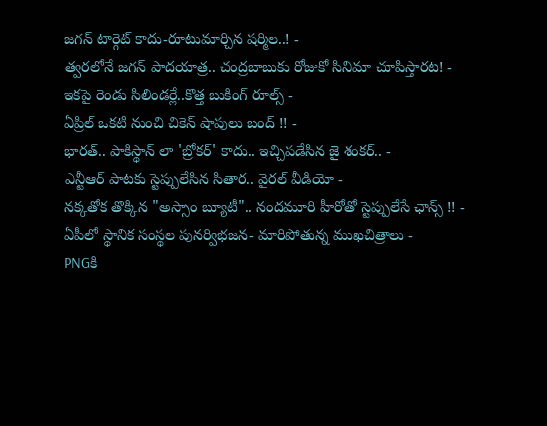జగన్ టార్గెట్ కాదు-రూటుమార్చిన షర్మిల..! -
త్వరలోనే జగన్ పాదయాత్ర.. చంద్రబాబుకు రోజుకో సినిమా చూపిస్తారట! -
ఇకపై రెండు సిలిండర్లే..కొత్త బుకింగ్ రూల్స్ -
ఏప్రిల్ ఒకటి నుంచి చికెన్ షాపులు బంద్ !! -
భారత్.. పాకిస్థాన్ లా 'బ్రోకర్' కాదు.. ఇచ్చిపడేసిన జై శంకర్.. -
ఎన్టీఆర్ పాటకు స్టెప్పులేసిన సితార.. వైరల్ వీడియో -
నక్కతోక తొక్కిన "అస్సాం బ్యూటీ".. నందమూరి హీరోతో స్టెప్పులేసే ఛాన్స్ !! -
ఏపీలో స్థానిక సంస్థల పునర్విభజన- మారిపోతున్న ముఖచిత్రాలు -
PNGకి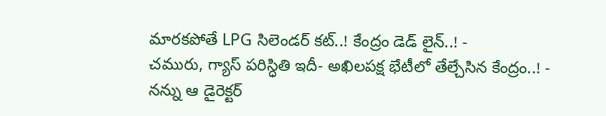మారకపోతే LPG సిలెండర్ కట్..! కేంద్రం డెడ్ లైన్..! -
చమురు, గ్యాస్ పరిస్ధితి ఇదీ- అఖిలపక్ష భేటీలో తేల్చేసిన కేంద్రం..! -
నన్ను ఆ డైరెక్టర్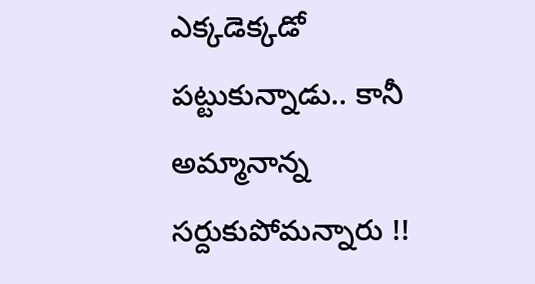ఎక్కడెక్కడో పట్టుకున్నాడు.. కానీ అమ్మానాన్న సర్దుకుపోమన్నారు !!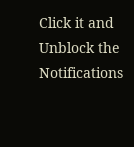Click it and Unblock the Notifications